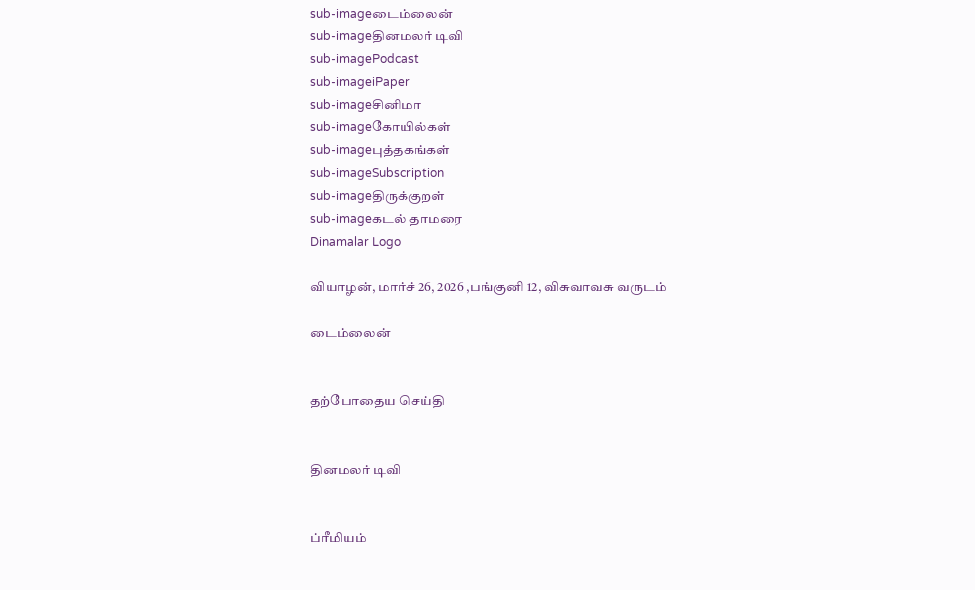sub-imageடைம்லைன்
sub-imageதினமலர் டிவி
sub-imagePodcast
sub-imageiPaper
sub-imageசினிமா
sub-imageகோயில்கள்
sub-imageபுத்தகங்கள்
sub-imageSubscription
sub-imageதிருக்குறள்
sub-imageகடல் தாமரை
Dinamalar Logo

வியாழன், மார்ச் 26, 2026 ,பங்குனி 12, விசுவாவசு வருடம்

டைம்லைன்


தற்போதைய செய்தி


தினமலர் டிவி


ப்ரீமியம்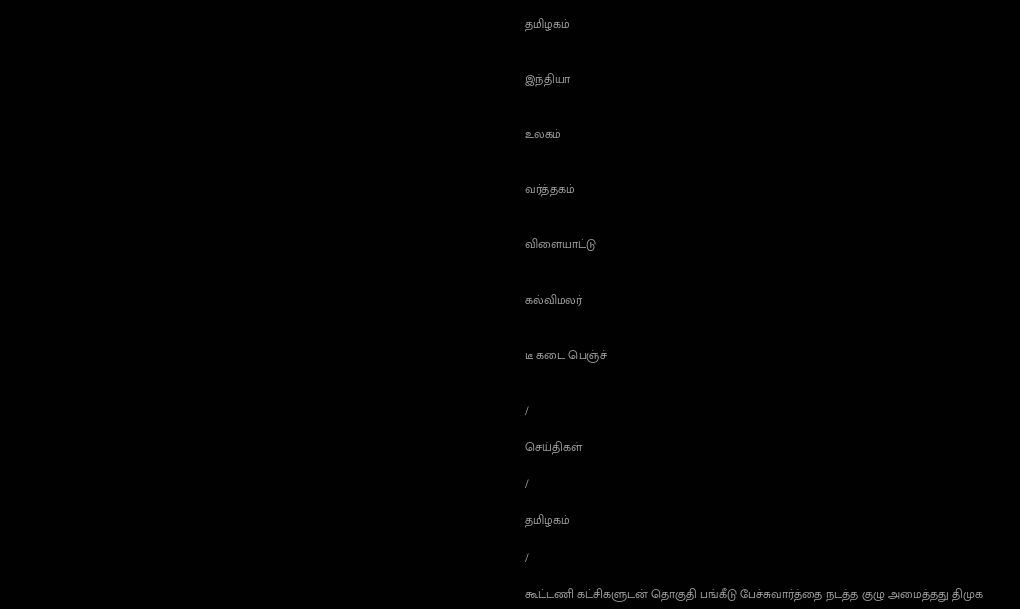தமிழகம்


இந்தியா


உலகம்


வர்த்தகம்


விளையாட்டு


கல்விமலர்


டீ கடை பெஞ்ச்


/

செய்திகள்

/

தமிழகம்

/

கூட்டணி கட்சிகளுடன் தொகுதி பங்கீடு பேச்சுவார்த்தை நடத்த குழு அமைத்தது திமுக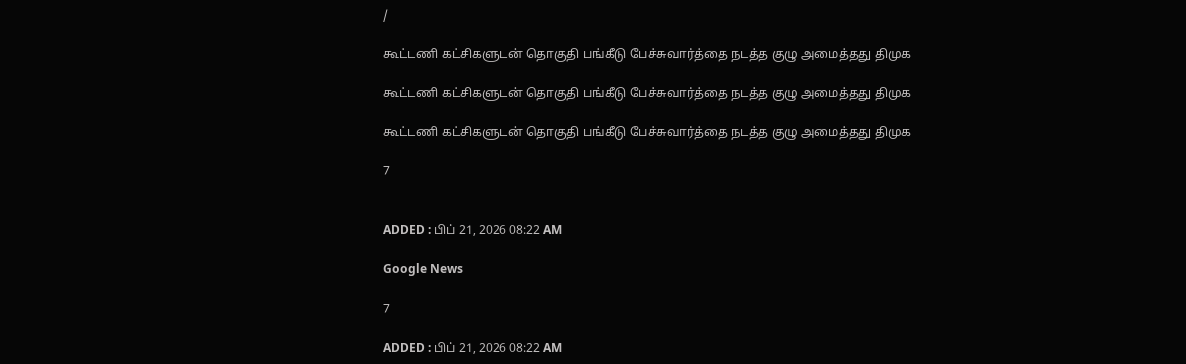/

கூட்டணி கட்சிகளுடன் தொகுதி பங்கீடு பேச்சுவார்த்தை நடத்த குழு அமைத்தது திமுக

கூட்டணி கட்சிகளுடன் தொகுதி பங்கீடு பேச்சுவார்த்தை நடத்த குழு அமைத்தது திமுக

கூட்டணி கட்சிகளுடன் தொகுதி பங்கீடு பேச்சுவார்த்தை நடத்த குழு அமைத்தது திமுக

7


ADDED : பிப் 21, 2026 08:22 AM

Google News

7

ADDED : பிப் 21, 2026 08:22 AM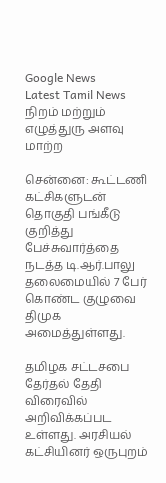Google News
Latest Tamil News
நிறம் மற்றும் எழுத்துரு அளவு மாற்ற

சென்னை: கூட்டணி கட்சிகளுடன் தொகுதி பங்கீடு குறித்து பேச்சுவார்த்தை நடத்த டி.ஆர்.பாலு தலைமையில் 7 பேர் கொண்ட குழுவை திமுக அமைத்துள்ளது.

தமிழக சட்டசபை தேர்தல் தேதி விரைவில் அறிவிக்கப்பட உள்ளது. அரசியல் கட்சியினர் ஒருபுறம்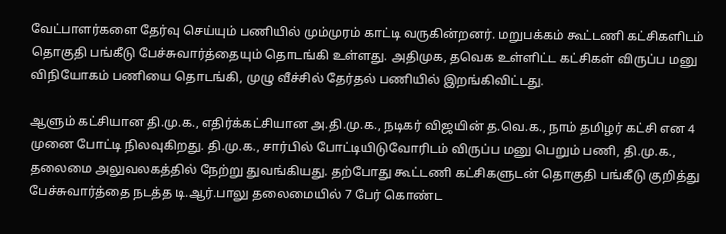வேட்பாளர்களை தேர்வு செய்யும் பணியில் மும்முரம் காட்டி வருகின்றனர். மறுபக்கம் கூட்டணி கட்சிகளிடம் தொகுதி பங்கீடு பேச்சுவார்த்தையும் தொடங்கி உள்ளது. அதிமுக, தவெக உள்ளிட்ட கட்சிகள் விருப்ப மனு விநியோகம் பணியை தொடங்கி, முழு வீச்சில் தேர்தல் பணியில் இறங்கிவிட்டது.

ஆளும் கட்சியான தி.மு.க., எதிர்க்கட்சியான அ.தி.மு.க., நடிகர் விஜயின் த.வெ.க., நாம் தமிழர் கட்சி என 4 முனை போட்டி நிலவுகிறது. தி.மு.க., சார்பில் போட்டியிடுவோரிடம் விருப்ப மனு பெறும் பணி, தி.மு.க., தலைமை அலுவலகத்தில் நேற்று துவங்கியது. தற்போது கூட்டணி கட்சிகளுடன் தொகுதி பங்கீடு குறித்து பேச்சுவார்த்தை நடத்த டி.ஆர்.பாலு தலைமையில் 7 பேர் கொண்ட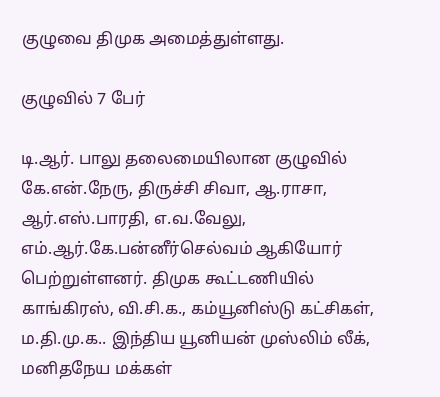குழுவை திமுக அமைத்துள்ளது.

குழுவில் 7 பேர்

டி.ஆர். பாலு தலைமையிலான குழுவில் கே.என்.நேரு, திருச்சி சிவா, ஆ.ராசா, ஆர்.எஸ்.பாரதி, எ.வ.வேலு, எம்.ஆர்.கே.பன்னீர்செல்வம் ஆகியோர் பெற்றுள்ளனர். திமுக கூட்டணியில் காங்கிரஸ், வி.சி.க., கம்யூனிஸ்டு கட்சிகள், ம.தி.மு.க.. இந்திய யூனியன் முஸ்லிம் லீக், மனிதநேய மக்கள்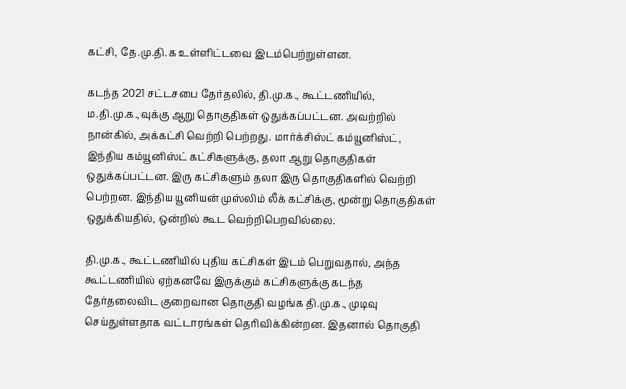கட்சி, தே.மு.தி.க உள்ளிட்டவை இடம்பெற்றுள்ளன.

கடந்த 2021 சட்டசபை தேர்தலில், தி.மு.க., கூட்டணியில், ம.தி.மு.க.,வுக்கு ஆறு தொகுதிகள் ஒதுக்கப்பட்டன. அவற்றில் நான்கில், அக்கட்சி வெற்றி பெற்றது. மார்க்சிஸ்ட் கம்யூனிஸ்ட், இந்திய கம்யூனிஸ்ட் கட்சிகளுக்கு, தலா ஆறு தொகுதிகள் ஒதுக்கப்பட்டன. இரு கட்சிகளும் தலா இரு தொகுதிகளில் வெற்றி பெற்றன. இந்திய யூனியன் முஸ்லிம் லீக் கட்சிக்கு, மூன்று தொகுதிகள் ஒதுக்கியதில், ஒன்றில் கூட வெற்றிபெறவில்லை.

தி.மு.க., கூட்டணியில் புதிய கட்சிகள் இடம் பெறுவதால், அந்த கூட்டணியில் ஏற்கனவே இருக்கும் கட்சிகளுக்கு கடந்த தேர்தலைவிட குறைவான தொகுதி வழங்க தி.மு.க., முடிவு செய்துள்ளதாக வட்டாரங்கள் தெரிவிக்கின்றன. இதனால் தொகுதி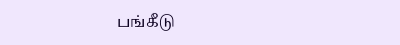பங்கீடு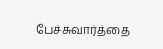பேச்சுவார்த்தை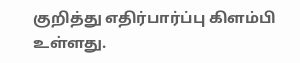குறித்து எதிர்பார்ப்பு கிளம்பி உள்ளது.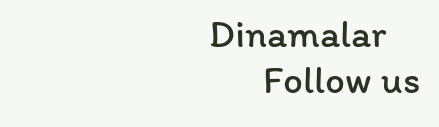Dinamalar
      Follow us